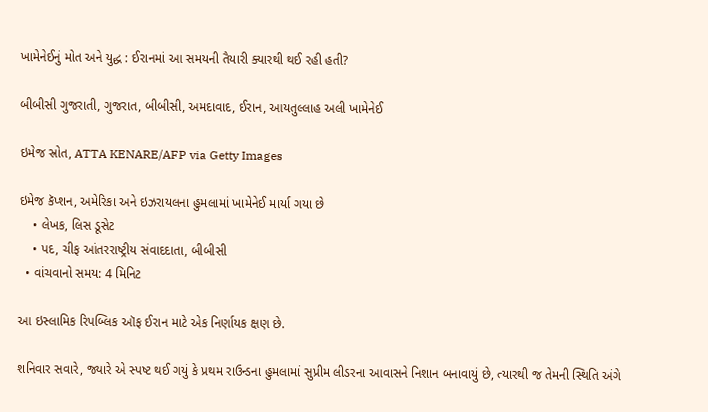ખામેનેઈનું મોત અને યુદ્ધ : ઈરાનમાં આ સમયની તૈયારી ક્યારથી થઈ રહી હતી?

બીબીસી ગુજરાતી, ગુજરાત, બીબીસી, અમદાવાદ, ઈરાન, આયતુલ્લાહ અલી ખામેનેઈ

ઇમેજ સ્રોત, ATTA KENARE/AFP via Getty Images

ઇમેજ કૅપ્શન, અમેરિકા અને ઇઝરાયલના હુમલામાં ખામેનેઈ માર્યા ગયા છે
    • લેખક, લિસ ડૂસેટ
    • પદ, ચીફ આંતરરાષ્ટ્રીય સંવાદદાતા, બીબીસી
  • વાંચવાનો સમય: 4 મિનિટ

આ ઇસ્લામિક રિપબ્લિક ઑફ ઈરાન માટે એક નિર્ણાયક ક્ષણ છે.

શનિવાર સવારે, જ્યારે એ સ્પષ્ટ થઈ ગયું કે પ્રથમ રાઉન્ડના હુમલામાં સુપ્રીમ લીડરના આવાસને નિશાન બનાવાયું છે, ત્યારથી જ તેમની સ્થિતિ અંગે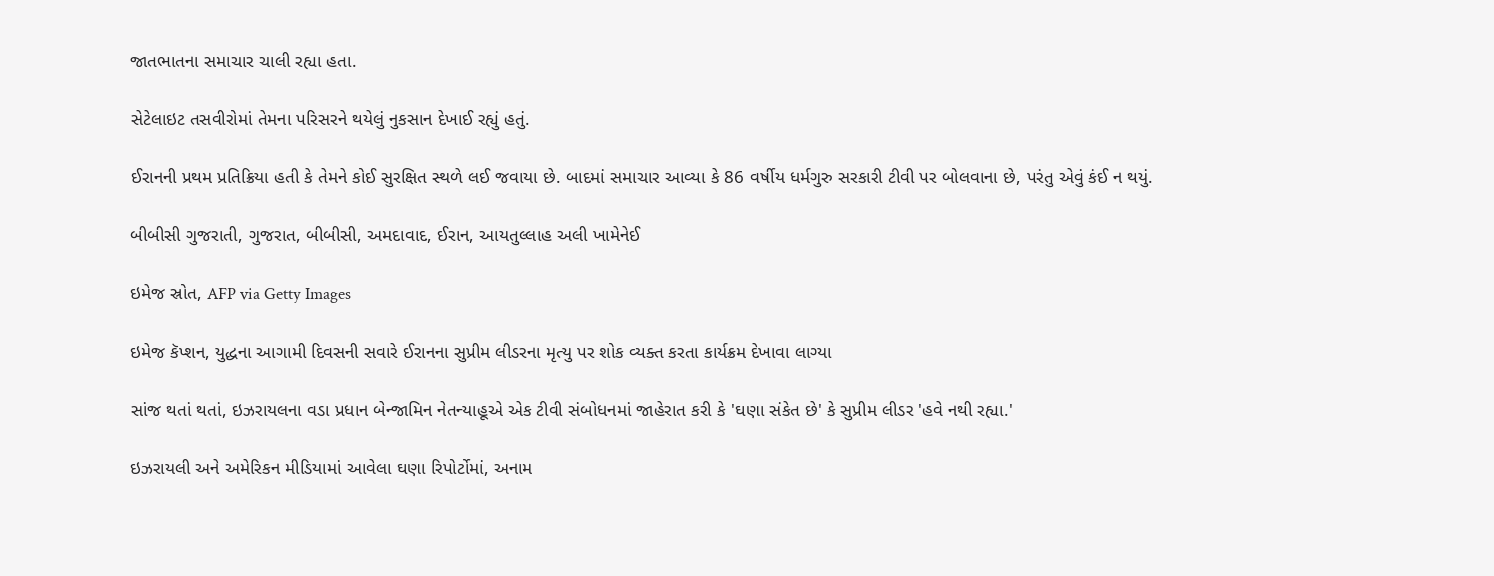જાતભાતના સમાચાર ચાલી રહ્યા હતા.

સેટેલાઇટ તસવીરોમાં તેમના પરિસરને થયેલું નુકસાન દેખાઈ રહ્યું હતું.

ઈરાનની પ્રથમ પ્રતિક્રિયા હતી કે તેમને કોઈ સુરક્ષિત સ્થળે લઈ જવાયા છે. બાદમાં સમાચાર આવ્યા કે 86 વર્ષીય ધર્મગુરુ સરકારી ટીવી પર બોલવાના છે, પરંતુ એવું કંઈ ન થયું.

બીબીસી ગુજરાતી, ગુજરાત, બીબીસી, અમદાવાદ, ઈરાન, આયતુલ્લાહ અલી ખામેનેઈ

ઇમેજ સ્રોત, AFP via Getty Images

ઇમેજ કૅપ્શન, યુદ્ધના આગામી દિવસની સવારે ઈરાનના સુપ્રીમ લીડરના મૃત્યુ પર શોક વ્યક્ત કરતા કાર્યક્રમ દેખાવા લાગ્યા

સાંજ થતાં થતાં, ઇઝરાયલના વડા પ્રધાન બેન્જામિન નેતન્યાહૂએ એક ટીવી સંબોધનમાં જાહેરાત કરી કે 'ઘણા સંકેત છે' કે સુપ્રીમ લીડર 'હવે નથી રહ્યા.'

ઇઝરાયલી અને અમેરિકન મીડિયામાં આવેલા ઘણા રિપોર્ટોમાં, અનામ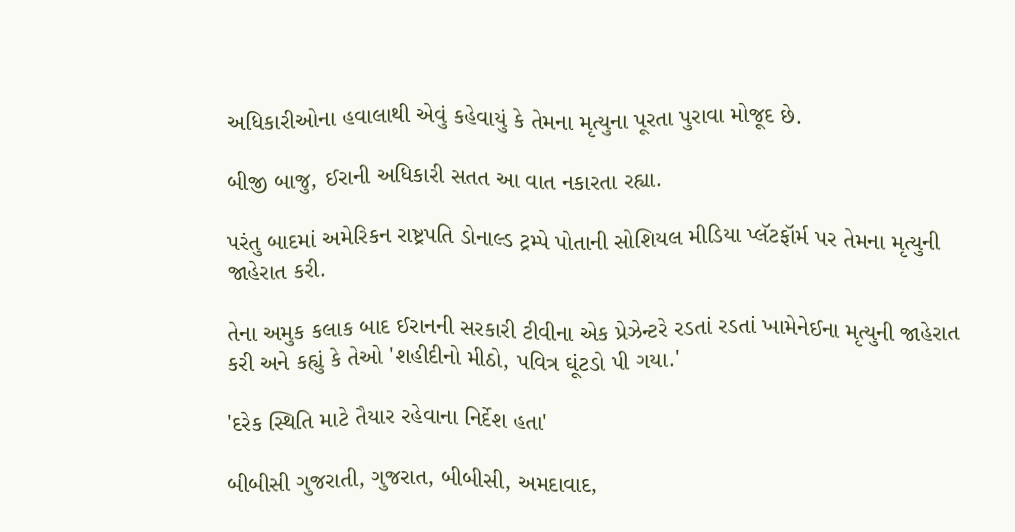અધિકારીઓના હવાલાથી એવું કહેવાયું કે તેમના મૃત્યુના પૂરતા પુરાવા મોજૂદ છે.

બીજી બાજુ, ઈરાની અધિકારી સતત આ વાત નકારતા રહ્યા.

પરંતુ બાદમાં અમેરિકન રાષ્ટ્રપતિ ડોનાલ્ડ ટ્રમ્પે પોતાની સોશિયલ મીડિયા પ્લૅટફૉર્મ પર તેમના મૃત્યુની જાહેરાત કરી.

તેના અમુક કલાક બાદ ઈરાનની સરકારી ટીવીના એક પ્રેઝેન્ટરે રડતાં રડતાં ખામેનેઈના મૃત્યુની જાહેરાત કરી અને કહ્યું કે તેઓ 'શહીદીનો મીઠો, પવિત્ર ઘૂંટડો પી ગયા.'

'દરેક સ્થિતિ માટે તૈયાર રહેવાના નિર્દેશ હતા'

બીબીસી ગુજરાતી, ગુજરાત, બીબીસી, અમદાવાદ,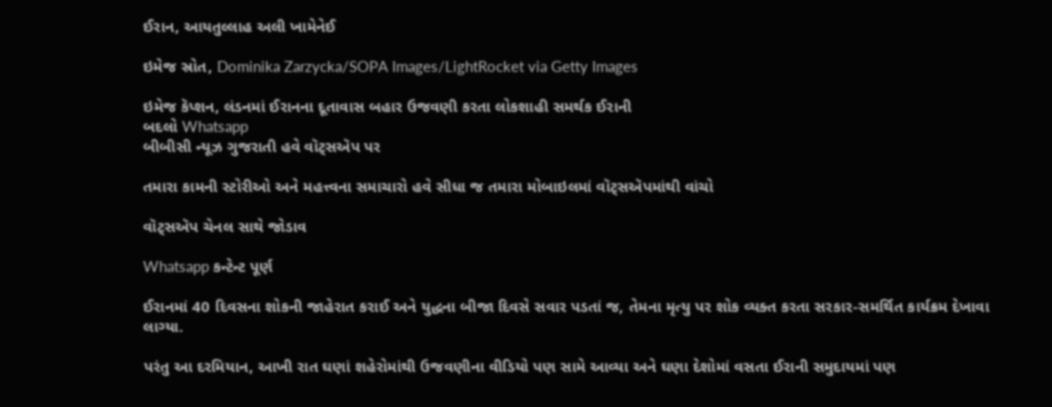ઈરાન, આયતુલ્લાહ અલી ખામેનેઈ

ઇમેજ સ્રોત, Dominika Zarzycka/SOPA Images/LightRocket via Getty Images

ઇમેજ કૅપ્શન, લંડનમાં ઈરાનના દૂતાવાસ બહાર ઉજવણી કરતા લોકશાહી સમર્થક ઈરાની
બદલો Whatsapp
બીબીસી ન્યૂઝ ગુજરાતી હવે વૉટ્સઍપ પર

તમારા કામની સ્ટોરીઓ અને મહત્ત્વના સમાચારો હવે સીધા જ તમારા મોબાઇલમાં વૉટ્સઍપમાંથી વાંચો

વૉટ્સઍપ ચેનલ સાથે જોડાવ

Whatsapp કન્ટેન્ટ પૂર્ણ

ઈરાનમાં 40 દિવસના શોકની જાહેરાત કરાઈ અને યુદ્ધના બીજા દિવસે સવાર પડતાં જ, તેમના મૃત્યુ પર શોક વ્યક્ત કરતા સરકાર-સમર્થિત કાર્યક્રમ દેખાવા લાગ્યા.

પરંતુ આ દરમિયાન, આખી રાત ઘણાં શહેરોમાંથી ઉજવણીના વીડિયો પણ સામે આવ્યા અને ઘણા દેશોમાં વસતા ઈરાની સમુદાયમાં પણ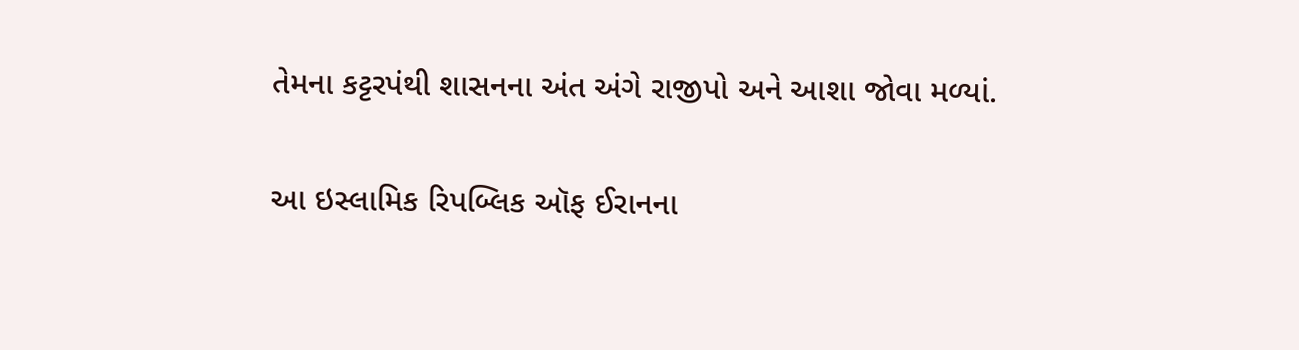તેમના કટ્ટરપંથી શાસનના અંત અંગે રાજીપો અને આશા જોવા મળ્યાં.

આ ઇસ્લામિક રિપબ્લિક ઑફ ઈરાનના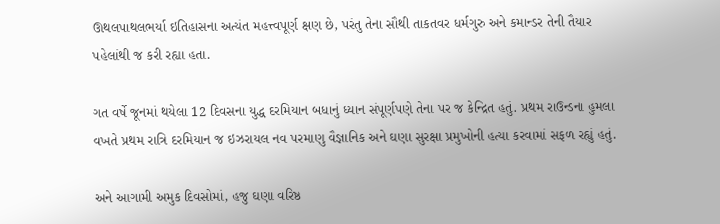ઊથલપાથલભર્યા ઇતિહાસના અત્યંત મહત્ત્વપૂર્ણ ક્ષણ છે, પરંતુ તેના સૌથી તાકતવર ધર્મગુરુ અને કમાન્ડર તેની તૈયાર પહેલાંથી જ કરી રહ્યા હતા.

ગત વર્ષે જૂનમાં થયેલા 12 દિવસના યુદ્ધ દરમિયાન બધાનું ધ્યાન સંપૂર્ણપણે તેના પર જ કેન્દ્રિત હતું. પ્રથમ રાઉન્ડના હુમલા વખતે પ્રથમ રાત્રિ દરમિયાન જ ઇઝરાયલ નવ પરમાણુ વૈજ્ઞાનિક અને ઘણા સુરક્ષા પ્રમુખોની હત્યા કરવામાં સફળ રહ્યું હતું.

અને આગામી અમુક દિવસોમાં, હજુ ઘણા વરિષ્ઠ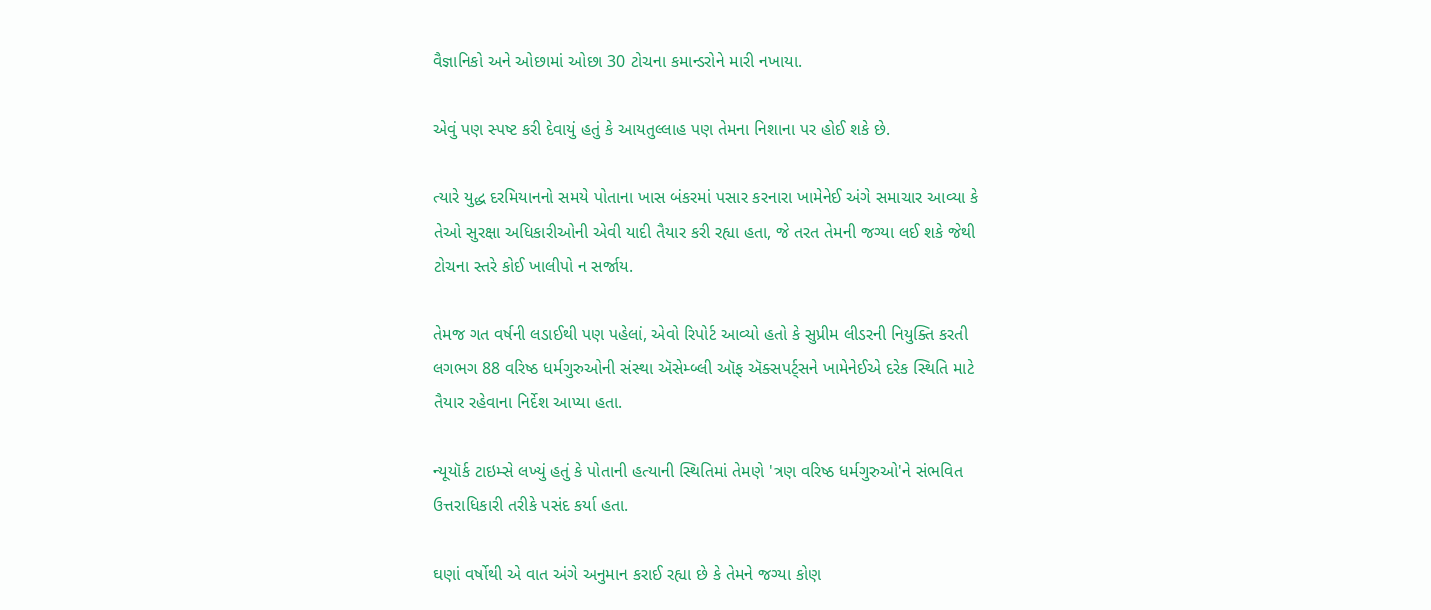વૈજ્ઞાનિકો અને ઓછામાં ઓછા 30 ટોચના કમાન્ડરોને મારી નખાયા.

એવું પણ સ્પષ્ટ કરી દેવાયું હતું કે આયતુલ્લાહ પણ તેમના નિશાના પર હોઈ શકે છે.

ત્યારે યુદ્ધ દરમિયાનનો સમયે પોતાના ખાસ બંકરમાં પસાર કરનારા ખામેનેઈ અંગે સમાચાર આવ્યા કે તેઓ સુરક્ષા અધિકારીઓની એવી યાદી તૈયાર કરી રહ્યા હતા, જે તરત તેમની જગ્યા લઈ શકે જેથી ટોચના સ્તરે કોઈ ખાલીપો ન સર્જાય.

તેમજ ગત વર્ષની લડાઈથી પણ પહેલાં, એવો રિપોર્ટ આવ્યો હતો કે સુપ્રીમ લીડરની નિયુક્તિ કરતી લગભગ 88 વરિષ્ઠ ધર્મગુરુઓની સંસ્થા ઍસેમ્બ્લી ઑફ ઍક્સપર્ટ્સને ખામેનેઈએ દરેક સ્થિતિ માટે તૈયાર રહેવાના નિર્દેશ આપ્યા હતા.

ન્યૂયૉર્ક ટાઇમ્સે લખ્યું હતું કે પોતાની હત્યાની સ્થિતિમાં તેમણે 'ત્રણ વરિષ્ઠ ધર્મગુરુઓ'ને સંભવિત ઉત્તરાધિકારી તરીકે પસંદ કર્યા હતા.

ઘણાં વર્ષોથી એ વાત અંગે અનુમાન કરાઈ રહ્યા છે કે તેમને જગ્યા કોણ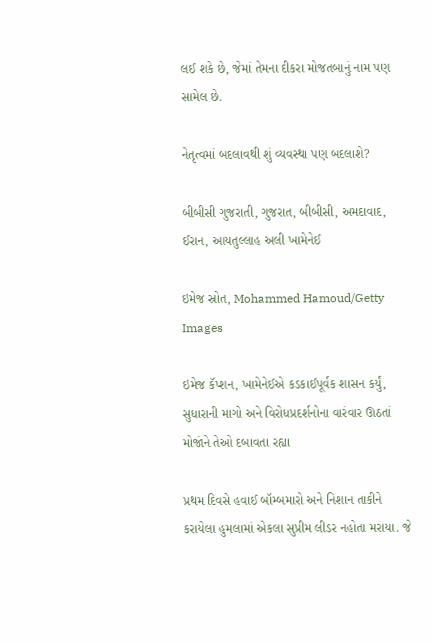લઈ શકે છે, જેમાં તેમના દીકરા મોજતબાનું નામ પણ સામેલ છે.

નેતૃત્વમાં બદલાવથી શું વ્યવસ્થા પણ બદલાશે?

બીબીસી ગુજરાતી, ગુજરાત, બીબીસી, અમદાવાદ, ઈરાન, આયતુલ્લાહ અલી ખામેનેઈ

ઇમેજ સ્રોત, Mohammed Hamoud/Getty Images

ઇમેજ કૅપ્શન, ખામેનેઈએ કડકાઈપૂર્વક શાસન કર્યું, સુધારાની માગો અને વિરોધપ્રદર્શનોના વારંવાર ઊઠતાં મોજાંને તેઓ દબાવતા રહ્યા

પ્રથમ દિવસે હવાઈ બૉમ્બમારો અને નિશાન તાકીને કરાયેલા હુમલામાં એકલા સુપ્રીમ લીડર નહોતા મરાયા. જે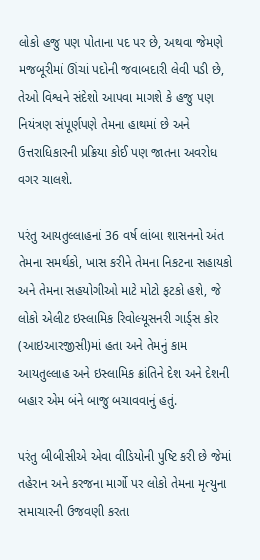લોકો હજુ પણ પોતાના પદ પર છે, અથવા જેમણે મજબૂરીમાં ઊંચાં પદોની જવાબદારી લેવી પડી છે, તેઓ વિશ્વને સંદેશો આપવા માગશે કે હજુ પણ નિયંત્રણ સંપૂર્ણપણે તેમના હાથમાં છે અને ઉત્તરાધિકારની પ્રક્રિયા કોઈ પણ જાતના અવરોધ વગર ચાલશે.

પરંતુ આયતુલ્લાહનાં 36 વર્ષ લાંબા શાસનનો અંત તેમના સમર્થકો, ખાસ કરીને તેમના નિકટના સહાયકો અને તેમના સહયોગીઓ માટે મોટો ફટકો હશે, જે લોકો એલીટ ઇસ્લામિક રિવોલ્યૂસનરી ગાર્ડ્સ કોર (આઇઆરજીસી)માં હતા અને તેમનું કામ આયતુલ્લાહ અને ઇસ્લામિક ક્રાંતિને દેશ અને દેશની બહાર એમ બંને બાજુ બચાવવાનું હતું.

પરંતુ બીબીસીએ એવા વીડિયોની પુષ્ટિ કરી છે જેમાં તહેરાન અને કરજના માર્ગો પર લોકો તેમના મૃત્યુના સમાચારની ઉજવણી કરતા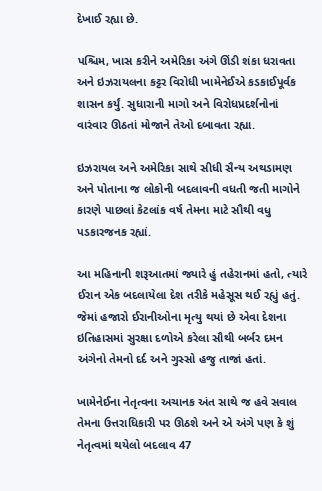દેખાઈ રહ્યા છે.

પશ્ચિમ, ખાસ કરીને અમેરિકા અંગે ઊંડી શંકા ધરાવતા અને ઇઝરાયલના કટ્ટર વિરોધી ખામેનેઈએ કડકાઈપૂર્વક શાસન કર્યું. સુધારાની માગો અને વિરોધપ્રદર્શનોનાં વારંવાર ઊઠતાં મોજાને તેઓ દબાવતા રહ્યા.

ઇઝરાયલ અને અમેરિકા સાથે સીધી સૈન્ય અથડામણ અને પોતાના જ લોકોની બદલાવની વધતી જતી માગોને કારણે પાછલાં કેટલાંક વર્ષ તેમના માટે સૌથી વધુ પડકારજનક રહ્યાં.

આ મહિનાની શરૂઆતમાં જ્યારે હું તહેરાનમાં હતો, ત્યારે ઈરાન એક બદલાયેલા દેશ તરીકે મહેસૂસ થઈ રહ્યું હતું. જેમાં હજારો ઈરાનીઓના મૃત્યુ થયાં છે એવા દેશના ઇતિહાસમાં સુરક્ષા દળોએ કરેલા સૌથી બર્બર દમન અંગેનો તેમનો દર્દ અને ગુસ્સો હજુ તાજાં હતાં.

ખામેનેઈના નેતૃત્વના અચાનક અંત સાથે જ હવે સવાલ તેમના ઉત્તરાધિકારી પર ઊઠશે અને એ અંગે પણ કે શું નેતૃત્વમાં થયેલો બદલાવ 47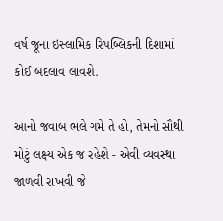વર્ષ જૂના ઇસ્લામિક રિપબ્લિકની દિશામાં કોઈ બદલાવ લાવશે.

આનો જવાબ ભલે ગમે તે હો, તેમનો સૌથી મોટું લક્ષ્ય એક જ રહેશે - એવી વ્યવસ્થા જાળવી રાખવી જે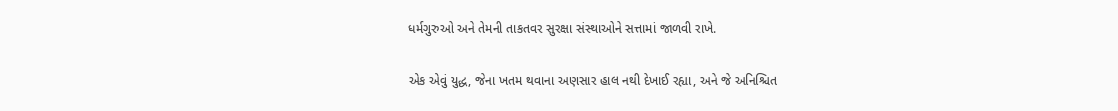ધર્મગુરુઓ અને તેમની તાકતવર સુરક્ષા સંસ્થાઓને સત્તામાં જાળવી રાખે.

એક એવું યુદ્ધ, જેના ખતમ થવાના અણસાર હાલ નથી દેખાઈ રહ્યા, અને જે અનિશ્ચિત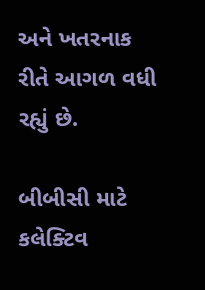અને ખતરનાક રીતે આગળ વધી રહ્યું છે.

બીબીસી માટે કલેક્ટિવ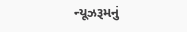ન્યૂઝરૂમનું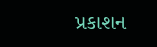પ્રકાશન